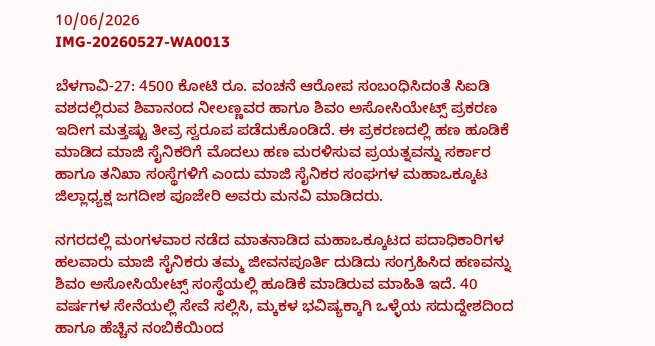10/06/2026
IMG-20260527-WA0013

ಬೆಳಗಾವಿ-27: 4500 ಕೋಟಿ ರೂ. ವಂಚನೆ ಆರೋಪ ಸಂಬಂಧಿಸಿದಂತೆ ಸಿಐಡಿ ವಶದಲ್ಲಿರುವ ಶಿವಾನಂದ ನೀಲಣ್ಣವರ ಹಾಗೂ ಶಿವಂ ಅಸೋಸಿಯೇಟ್ಸ್ ಪ್ರಕರಣ ಇದೀಗ ಮತ್ತಷ್ಟು ತೀವ್ರ ಸ್ವರೂಪ ಪಡೆದುಕೊಂಡಿದೆ. ಈ ಪ್ರಕರಣದಲ್ಲಿ ಹಣ ಹೂಡಿಕೆ ಮಾಡಿದ ಮಾಜಿ ಸೈನಿಕರಿಗೆ ಮೊದಲು ಹಣ ಮರಳಿಸುವ ಪ್ರಯತ್ನವನ್ನು ಸರ್ಕಾರ ಹಾಗೂ ತನಿಖಾ ಸಂಸ್ಥೆಗಳಿಗೆ ಎಂದು ಮಾಜಿ ಸೈನಿಕರ ಸಂಘಗಳ ಮಹಾಒಕ್ಕೂಟ ಜಿಲ್ಲಾಧ್ಯಕ್ಷ ಜಗದೀಶ ಪೂಜೇರಿ ಅವರು ಮನವಿ ಮಾಡಿದರು.

ನಗರದಲ್ಲಿ ಮಂಗಳವಾರ ನಡೆದ ಮಾತನಾಡಿದ ಮಹಾಒಕ್ಕೂಟದ ಪದಾಧಿಕಾರಿಗಳ ಹಲವಾರು ಮಾಜಿ ಸೈನಿಕರು ತಮ್ಮ ಜೀವನಪೂರ್ತಿ ದುಡಿದು ಸಂಗ್ರಹಿಸಿದ ಹಣವನ್ನು ಶಿವಂ ಅಸೋಸಿಯೇಟ್ಸ್ ಸಂಸ್ಥೆಯಲ್ಲಿ ಹೂಡಿಕೆ ಮಾಡಿರುವ ಮಾಹಿತಿ ಇದೆ. 40 ವರ್ಷಗಳ ಸೇನೆಯಲ್ಲಿ ಸೇವೆ ಸಲ್ಲಿಸಿ, ಮ್ಕಕಳ ಭವಿಷ್ಯಕ್ಕಾಗಿ ಒಳ್ಳೆಯ ಸದುದ್ದೇಶದಿಂದ ಹಾಗೂ ಹೆಚ್ಚಿನ ನಂಬಿಕೆಯಿಂದ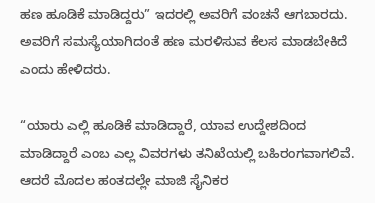ಹಣ ಹೂಡಿಕೆ ಮಾಡಿದ್ದರು” ಇದರಲ್ಲಿ ಅವರಿಗೆ ವಂಚನೆ ಆಗಬಾರದು. ಅವರಿಗೆ ಸಮಸ್ಯೆಯಾಗಿದಂತೆ ಹಣ ಮರಳಿಸುವ ಕೆಲಸ ಮಾಡಬೇಕಿದೆ ಎಂದು ಹೇಳಿದರು.

“ಯಾರು ಎಲ್ಲಿ ಹೂಡಿಕೆ ಮಾಡಿದ್ದಾರೆ, ಯಾವ ಉದ್ದೇಶದಿಂದ ಮಾಡಿದ್ದಾರೆ ಎಂಬ ಎಲ್ಲ ವಿವರಗಳು ತನಿಖೆಯಲ್ಲಿ ಬಹಿರಂಗವಾಗಲಿವೆ. ಆದರೆ ಮೊದಲ ಹಂತದಲ್ಲೇ ಮಾಜಿ ಸೈನಿಕರ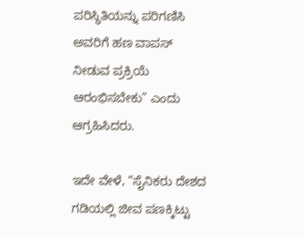ಪರಿಸ್ಥಿತಿಯನ್ನು ಪರಿಗಣಿಸಿ ಅವರಿಗೆ ಹಣ ವಾಪಸ್ ನೀಡುವ ಪ್ರಕ್ರಿಯೆ ಆರಂಭಿಸಬೇಕು” ಎಂದು ಆಗ್ರಹಿಸಿದರು.

ಇದೇ ವೇಳೆ, “ಸೈನಿಕರು ದೇಶದ ಗಡಿಯಲ್ಲಿ ಜೀವ ಪಣಕ್ಕಿಟ್ಟು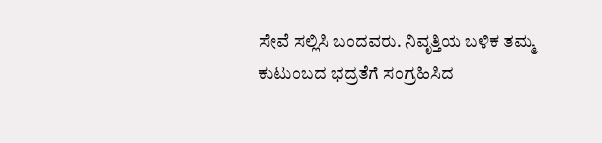ಸೇವೆ ಸಲ್ಲಿಸಿ ಬಂದವರು. ನಿವೃತ್ತಿಯ ಬಳಿಕ ತಮ್ಮ ಕುಟುಂಬದ ಭದ್ರತೆಗೆ ಸಂಗ್ರಹಿಸಿದ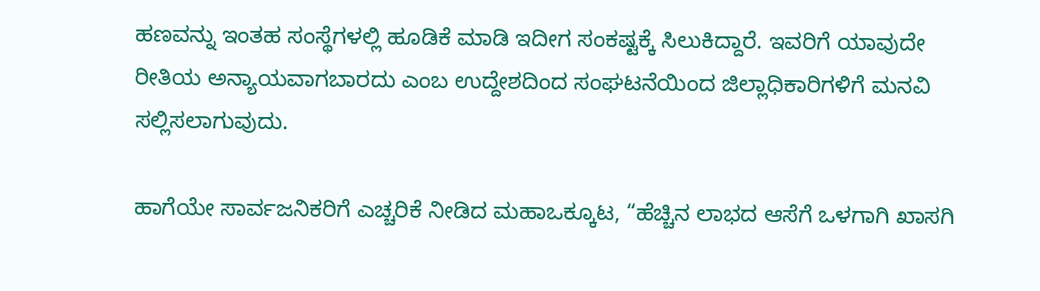ಹಣವನ್ನು ಇಂತಹ ಸಂಸ್ಥೆಗಳಲ್ಲಿ ಹೂಡಿಕೆ ಮಾಡಿ ಇದೀಗ ಸಂಕಷ್ಟಕ್ಕೆ ಸಿಲುಕಿದ್ದಾರೆ. ಇವರಿಗೆ ಯಾವುದೇ ರೀತಿಯ ಅನ್ಯಾಯವಾಗಬಾರದು ಎಂಬ ಉದ್ದೇಶದಿಂದ ಸಂಘಟನೆಯಿಂದ ಜಿಲ್ಲಾಧಿಕಾರಿಗಳಿಗೆ ಮನವಿ ಸಲ್ಲಿಸಲಾಗುವುದು.

ಹಾಗೆಯೇ ಸಾರ್ವಜನಿಕರಿಗೆ ಎಚ್ಚರಿಕೆ ನೀಡಿದ ಮಹಾಒಕ್ಕೂಟ, “ಹೆಚ್ಚಿನ ಲಾಭದ ಆಸೆಗೆ ಒಳಗಾಗಿ ಖಾಸಗಿ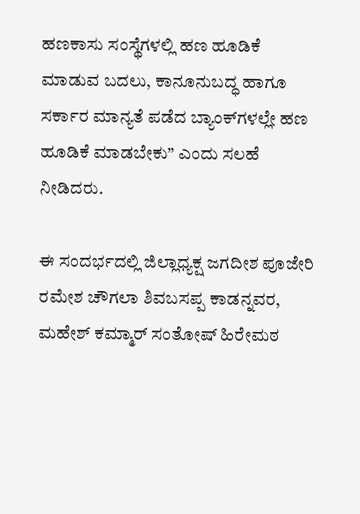ಹಣಕಾಸು ಸಂಸ್ಥೆಗಳಲ್ಲಿ ಹಣ ಹೂಡಿಕೆ ಮಾಡುವ ಬದಲು, ಕಾನೂನುಬದ್ಧ ಹಾಗೂ ಸರ್ಕಾರ ಮಾನ್ಯತೆ ಪಡೆದ ಬ್ಯಾಂಕ್‌ಗಳಲ್ಲೇ ಹಣ ಹೂಡಿಕೆ ಮಾಡಬೇಕು” ಎಂದು ಸಲಹೆ ನೀಡಿದರು.

ಈ ಸಂದರ್ಭದಲ್ಲಿ ಜಿಲ್ಲಾಧ್ಯಕ್ಷ ಜಗದೀಶ ಪೂಜೇರಿ ರಮೇಶ ಚೌಗಲಾ ಶಿವಬಸಪ್ಪ ಕಾಡನ್ನವರ, ಮಹೇಶ್ ಕಮ್ಮಾರ್ ಸಂತೋಷ್ ಹಿರೇಮಠ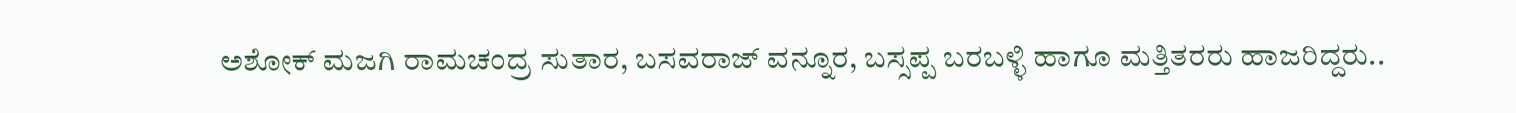ಅಶೋಕ್ ಮಜಗಿ ರಾಮಚಂದ್ರ ಸುತಾರ, ಬಸವರಾಜ್ ವನ್ನೂರ, ಬಸ್ಸಪ್ಪ ಬರಬಳ್ಳಿ ಹಾಗೂ ಮತ್ತಿತರರು ಹಾಜರಿದ್ದರು..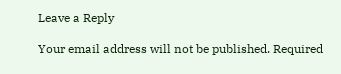Leave a Reply

Your email address will not be published. Required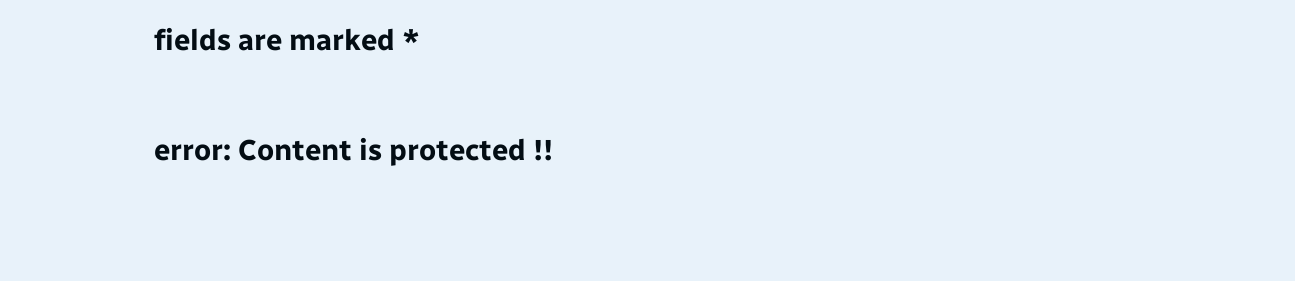fields are marked *

error: Content is protected !!